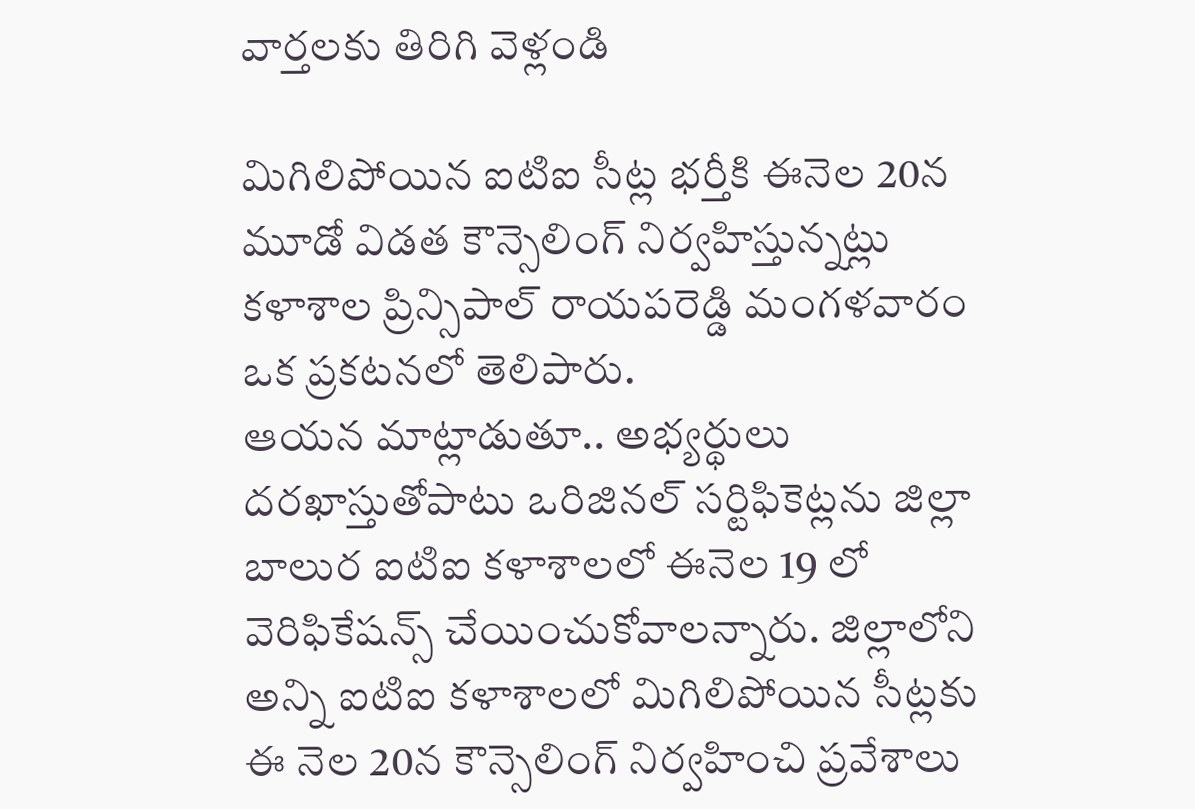వార్తలకు తిరిగి వెళ్లండి

మిగిలిపోయిన ఐటిఐ సీట్ల భర్తీకి ఈనెల 20న మూడో విడత కౌన్సెలింగ్ నిర్వహిస్తున్నట్లు కళాశాల ప్రిన్సిపాల్ రాయపరెడ్డి మంగళవారం ఒక ప్రకటనలో తెలిపారు.
ఆయన మాట్లాడుతూ.. అభ్యర్థులు దరఖాస్తుతోపాటు ఒరిజినల్ సర్టిఫికెట్లను జిల్లా బాలుర ఐటిఐ కళాశాలలో ఈనెల 19 లో వెరిఫికేషన్స్ చేయించుకోవాలన్నారు. జిల్లాలోని అన్ని ఐటిఐ కళాశాలలో మిగిలిపోయిన సీట్లకు ఈ నెల 20న కౌన్సెలింగ్ నిర్వహించి ప్రవేశాలు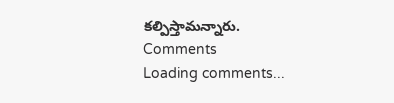కల్పిస్తామన్నారు.
Comments
Loading comments...